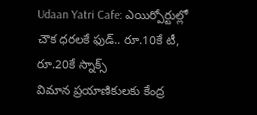Udaan Yatri Cafe: ఎయిర్పోర్టుల్లో చౌక ధరలకే ఫుడ్.. రూ.10కే టీ, రూ.20కే స్నాక్స్
విమాన ప్రయాణికులకు కేంద్ర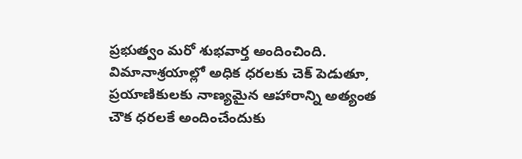ప్రభుత్వం మరో శుభవార్త అందించింది. విమానాశ్రయాల్లో అధిక ధరలకు చెక్ పెడుతూ, ప్రయాణికులకు నాణ్యమైన ఆహారాన్ని అత్యంత చౌక ధరలకే అందించేందుకు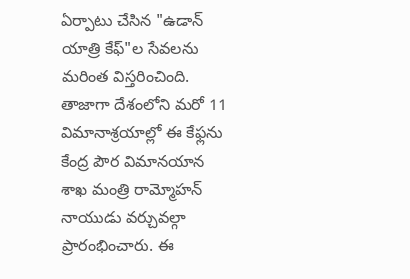ఏర్పాటు చేసిన "ఉడాన్ యాత్రి కేఫ్"ల సేవలను మరింత విస్తరించింది. తాజాగా దేశంలోని మరో 11 విమానాశ్రయాల్లో ఈ కేఫ్లను కేంద్ర పౌర విమానయాన శాఖ మంత్రి రామ్మోహన్ నాయుడు వర్చువల్గా ప్రారంభించారు. ఈ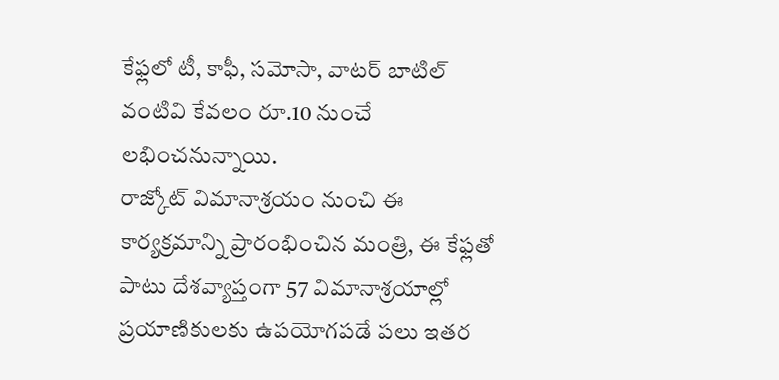కేఫ్లలో టీ, కాఫీ, సమోసా, వాటర్ బాటిల్ వంటివి కేవలం రూ.10 నుంచే లభించనున్నాయి.
రాజ్కోట్ విమానాశ్రయం నుంచి ఈ కార్యక్రమాన్ని ప్రారంభించిన మంత్రి, ఈ కేఫ్లతో పాటు దేశవ్యాప్తంగా 57 విమానాశ్రయాల్లో ప్రయాణికులకు ఉపయోగపడే పలు ఇతర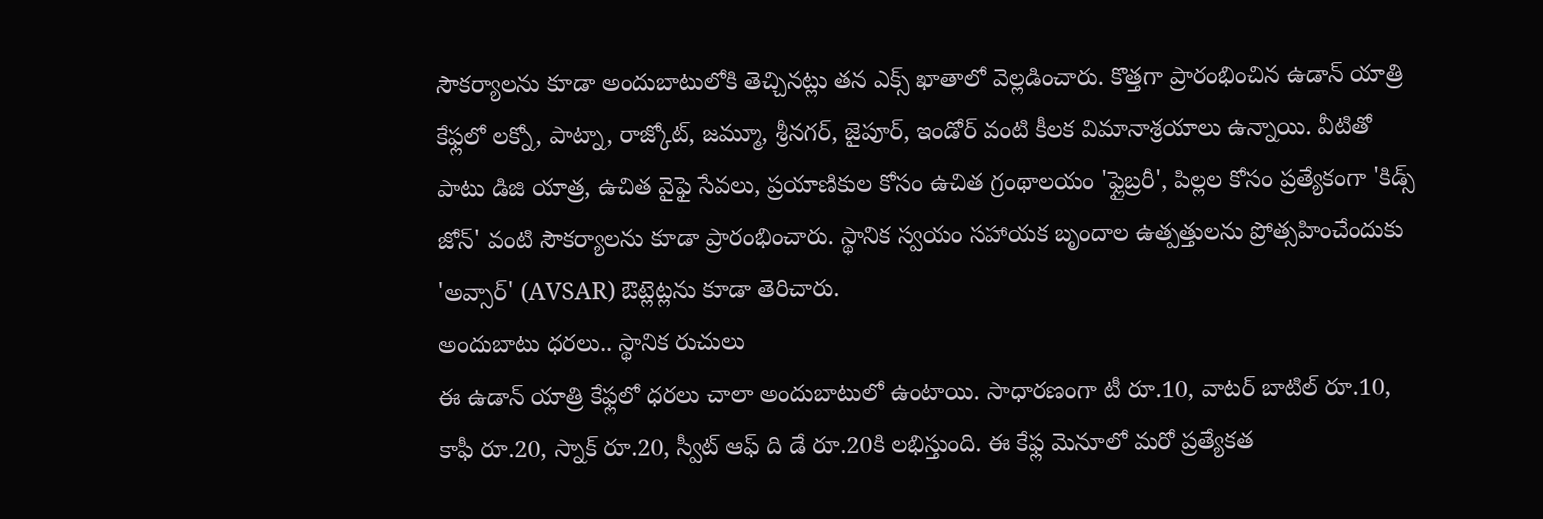సౌకర్యాలను కూడా అందుబాటులోకి తెచ్చినట్లు తన ఎక్స్ ఖాతాలో వెల్లడించారు. కొత్తగా ప్రారంభించిన ఉడాన్ యాత్రి కేఫ్లలో లక్నో, పాట్నా, రాజ్కోట్, జమ్మూ, శ్రీనగర్, జైపూర్, ఇండోర్ వంటి కీలక విమానాశ్రయాలు ఉన్నాయి. వీటితో పాటు డిజి యాత్ర, ఉచిత వైఫై సేవలు, ప్రయాణికుల కోసం ఉచిత గ్రంథాలయం 'ఫ్లైబ్రరీ', పిల్లల కోసం ప్రత్యేకంగా 'కిడ్స్ జోన్' వంటి సౌకర్యాలను కూడా ప్రారంభించారు. స్థానిక స్వయం సహాయక బృందాల ఉత్పత్తులను ప్రోత్సహించేందుకు 'అవ్సార్' (AVSAR) ఔట్లెట్లను కూడా తెరిచారు.
అందుబాటు ధరలు.. స్థానిక రుచులు
ఈ ఉడాన్ యాత్రి కేఫ్లలో ధరలు చాలా అందుబాటులో ఉంటాయి. సాధారణంగా టీ రూ.10, వాటర్ బాటిల్ రూ.10, కాఫీ రూ.20, స్నాక్ రూ.20, స్వీట్ ఆఫ్ ది డే రూ.20కి లభిస్తుంది. ఈ కేఫ్ల మెనూలో మరో ప్రత్యేకత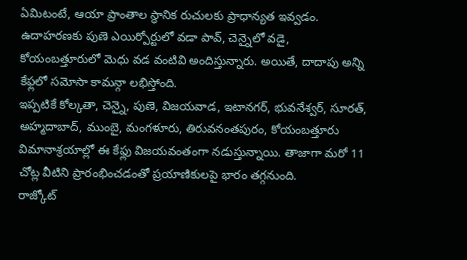ఏమిటంటే, ఆయా ప్రాంతాల స్థానిక రుచులకు ప్రాధాన్యత ఇవ్వడం. ఉదాహరణకు పుణె ఎయిర్పోర్టులో వడా పావ్, చెన్నైలో వడై, కోయంబత్తూరులో మెధు వడ వంటివి అందిస్తున్నారు. అయితే, దాదాపు అన్ని కేఫ్లలో సమోసా కామన్గా లభిస్తోంది.
ఇప్పటికే కోల్కతా, చెన్నై, పుణె, విజయవాడ, ఇటానగర్, భువనేశ్వర్, సూరత్, అహ్మదాబాద్, ముంబై, మంగళూరు, తిరువనంతపురం, కోయంబత్తూరు విమానాశ్రయాల్లో ఈ కేఫ్లు విజయవంతంగా నడుస్తున్నాయి. తాజాగా మరో 11 చోట్ల వీటిని ప్రారంభించడంతో ప్రయాణికులపై భారం తగ్గనుంది.
రాజ్కోట్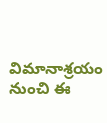విమానాశ్రయం నుంచి ఈ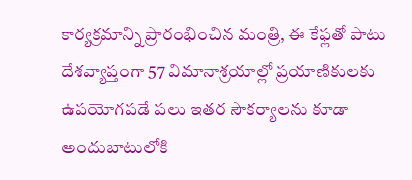కార్యక్రమాన్ని ప్రారంభించిన మంత్రి, ఈ కేఫ్లతో పాటు దేశవ్యాప్తంగా 57 విమానాశ్రయాల్లో ప్రయాణికులకు ఉపయోగపడే పలు ఇతర సౌకర్యాలను కూడా అందుబాటులోకి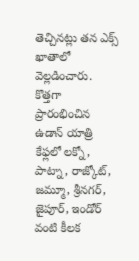తెచ్చినట్లు తన ఎక్స్ ఖాతాలో వెల్లడించారు. కొత్తగా ప్రారంభించిన ఉడాన్ యాత్రి కేఫ్లలో లక్నో, పాట్నా, రాజ్కోట్, జమ్మూ, శ్రీనగర్, జైపూర్, ఇండోర్ వంటి కీలక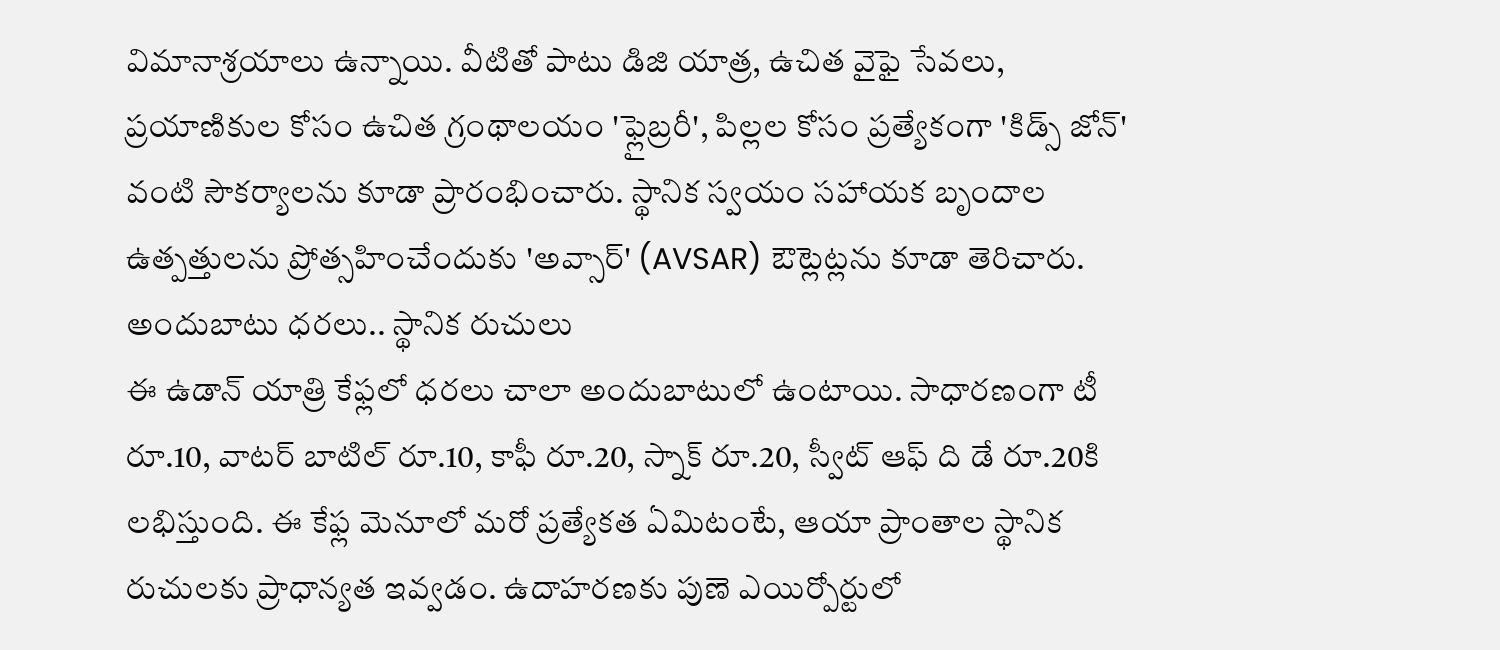విమానాశ్రయాలు ఉన్నాయి. వీటితో పాటు డిజి యాత్ర, ఉచిత వైఫై సేవలు, ప్రయాణికుల కోసం ఉచిత గ్రంథాలయం 'ఫ్లైబ్రరీ', పిల్లల కోసం ప్రత్యేకంగా 'కిడ్స్ జోన్' వంటి సౌకర్యాలను కూడా ప్రారంభించారు. స్థానిక స్వయం సహాయక బృందాల ఉత్పత్తులను ప్రోత్సహించేందుకు 'అవ్సార్' (AVSAR) ఔట్లెట్లను కూడా తెరిచారు.
అందుబాటు ధరలు.. స్థానిక రుచులు
ఈ ఉడాన్ యాత్రి కేఫ్లలో ధరలు చాలా అందుబాటులో ఉంటాయి. సాధారణంగా టీ రూ.10, వాటర్ బాటిల్ రూ.10, కాఫీ రూ.20, స్నాక్ రూ.20, స్వీట్ ఆఫ్ ది డే రూ.20కి లభిస్తుంది. ఈ కేఫ్ల మెనూలో మరో ప్రత్యేకత ఏమిటంటే, ఆయా ప్రాంతాల స్థానిక రుచులకు ప్రాధాన్యత ఇవ్వడం. ఉదాహరణకు పుణె ఎయిర్పోర్టులో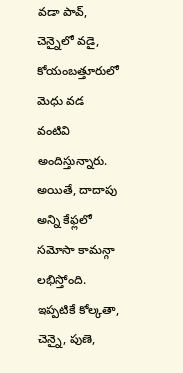వడా పావ్, చెన్నైలో వడై, కోయంబత్తూరులో మెధు వడ వంటివి అందిస్తున్నారు. అయితే, దాదాపు అన్ని కేఫ్లలో సమోసా కామన్గా లభిస్తోంది.
ఇప్పటికే కోల్కతా, చెన్నై, పుణె,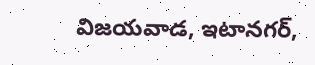విజయవాడ, ఇటానగర్,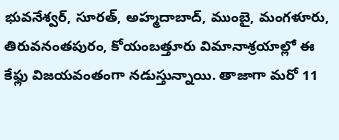భువనేశ్వర్, సూరత్, అహ్మదాబాద్, ముంబై, మంగళూరు, తిరువనంతపురం, కోయంబత్తూరు విమానాశ్రయాల్లో ఈ కేఫ్లు విజయవంతంగా నడుస్తున్నాయి. తాజాగా మరో 11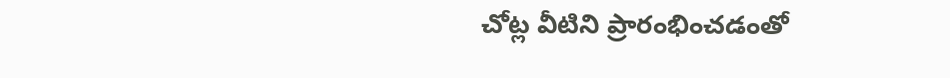చోట్ల వీటిని ప్రారంభించడంతో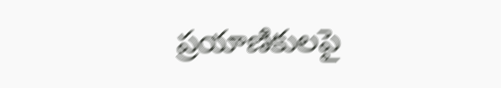ప్రయాణికులపై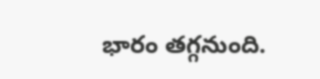భారం తగ్గనుంది.